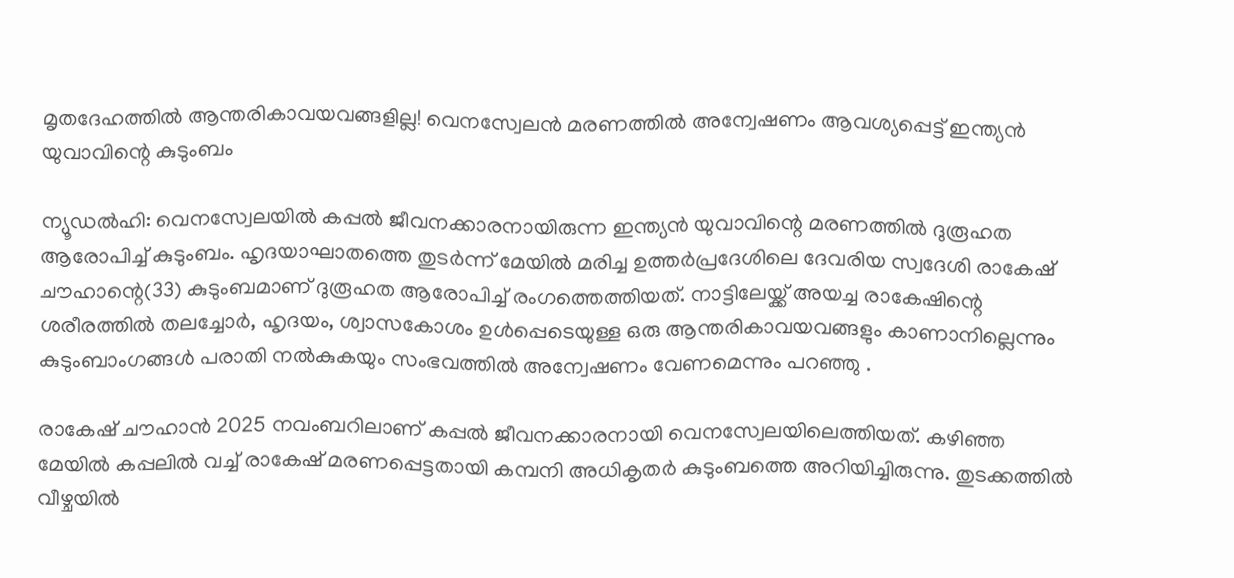മൃതദേഹത്തിൽ ആന്തരികാവയവങ്ങളില്ല! വെനസ്വേലൻ മരണത്തിൽ അന്വേഷണം ആവശ്യപ്പെട്ട് ഇന്ത്യൻ യുവാവിന്റെ കുടുംബം

ന്യൂഡൽഹി: വെനസ്വേലയിൽ കപ്പൽ ജീവനക്കാരനായിരുന്ന ഇന്ത്യൻ യുവാവിന്റെ മരണത്തിൽ ദുരൂഹത ആരോപിച്ച് കുടുംബം. ഹൃദയാഘാതത്തെ തുടർന്ന് മേയിൽ മരിച്ച ഉത്തർപ്രദേശിലെ ദേവരിയ സ്വദേശി രാകേഷ് ചൗഹാന്റെ(33) കുടുംബമാണ് ദുരൂഹത ആരോപിച്ച് രംഗത്തെത്തിയത്. നാട്ടിലേയ്ക്ക് അയച്ച രാകേഷിന്റെ ശരീരത്തിൽ തലച്ചോ‌ർ, ഹൃദയം, ശ്വാസകോശം ഉൾപ്പെടെയുള്ള ഒരു ആന്തരികാവയവങ്ങളും കാണാനില്ലെന്നും കുടുംബാംഗങ്ങൾ പരാതി നൽകുകയും സംഭവത്തിൽ അന്വേഷണം വേണമെന്നും പറഞ്ഞു .

രാകേഷ് ചൗഹാൻ 2025 നവംബറിലാണ് കപ്പൽ ജീവനക്കാരനായി വെനസ്വേലയിലെത്തിയത്. കഴിഞ്ഞ മേയില്‍ കപ്പലിൽ വച്ച് രാകേഷ് മരണപ്പെട്ടതായി കമ്പനി അധികൃതർ കുടുംബത്തെ അറിയിച്ചിരുന്നു. തുടക്കത്തിൽ വീഴ്ചയിൽ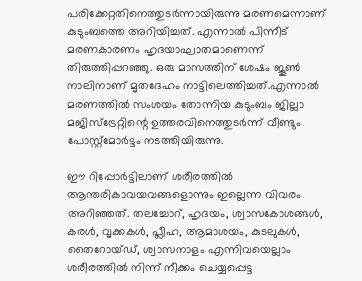പരിക്കേറ്റതിനെത്തുടർന്നായിരുന്നു മരണമെന്നാണ് കുടുംബത്തെ അറിയിച്ചത്. എന്നാൽ പിന്നീട് മരണകാരണം ഹൃദയാഘാതമാണെന്ന് തിരുത്തിപ്പറഞ്ഞു. ഒരു മാസത്തിന് ശേഷം ജൂൺ നാലിനാണ് മൃതദേഹം നാട്ടിലെത്തിച്ചത്.എന്നാല്‍ മരണത്തിൽ സംശയം തോന്നിയ കുടുംബം ജില്ലാ മജിസ്‌ട്രേറ്റിന്റെ ഉത്തരവിനെത്തുടർന്ന് വീണ്ടും പോസ്റ്റ്‌മോർട്ടം നടത്തിയിരുന്നു.

ഈ റിപ്പോർട്ടിലാണ് ശരീരത്തിൽ ആന്തരികാവയവങ്ങളൊന്നും ഇല്ലെന്ന വിവരം അറിഞ്ഞത്. തലച്ചോറ്, ഹൃദയം, ശ്വാസകോശങ്ങൾ, കരൾ, വൃക്കകൾ, പ്ലീഹ, ആമാശയം, കുടലുകൾ, തൈറോയ്ഡ്, ശ്വാസനാളം എന്നിവയെല്ലാം ശരീരത്തിൽ നിന്ന് നീക്കം ചെയ്യപ്പെട്ട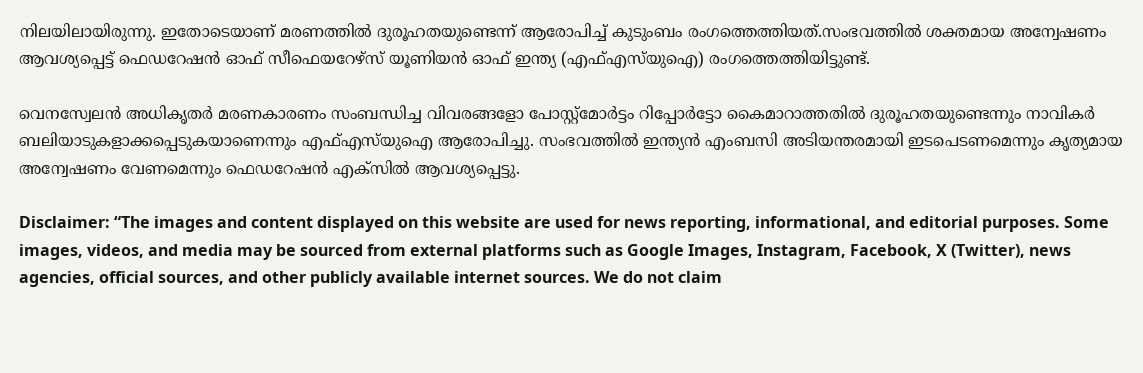നിലയിലായിരുന്നു. ഇതോടെയാണ് മരണത്തിൽ ദുരൂഹതയുണ്ടെന്ന് ആരോപിച്ച് കുടുംബം രംഗത്തെത്തിയത്.സംഭവത്തിൽ ശക്തമായ അന്വേഷണം ആവശ്യപ്പെട്ട് ഫെഡറേഷൻ ഓഫ് സീഫെയറേഴ്സ് യൂണിയൻ ഓഫ് ഇന്ത്യ (എഫ്എസ്‌യുഐ) രംഗത്തെത്തിയിട്ടുണ്ട്.

വെനസ്വേലൻ അധികൃതർ മരണകാരണം സംബന്ധിച്ച വിവരങ്ങളോ പോസ്റ്റ്‌മോർട്ടം റിപ്പോര്‍ട്ടോ കൈമാറാത്തതിൽ ദുരൂഹതയുണ്ടെന്നും നാവികർ ബലിയാടുകളാക്കപ്പെടുകയാണെന്നും എഫ്എസ്‌യുഐ ആരോപിച്ചു. സംഭവത്തിൽ ഇന്ത്യൻ എംബസി അടിയന്തരമായി ഇടപെടണമെന്നും കൃത്യമായ അന്വേഷണം വേണമെന്നും ഫെഡറേഷൻ എക്സിൽ ആവശ്യപ്പെട്ടു.

Disclaimer: “The images and content displayed on this website are used for news reporting, informational, and editorial purposes. Some images, videos, and media may be sourced from external platforms such as Google Images, Instagram, Facebook, X (Twitter), news agencies, official sources, and other publicly available internet sources. We do not claim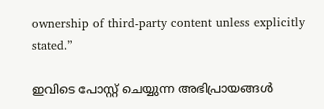ownership of third-party content unless explicitly stated.”

ഇവിടെ പോസ്റ്റ് ചെയ്യുന്ന അഭിപ്രായങ്ങൾ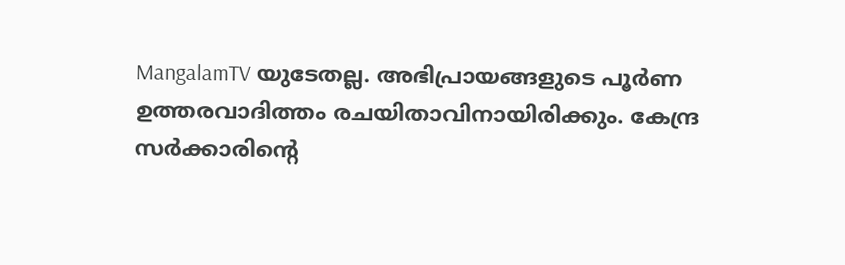MangalamTV യുടേതല്ല. അഭിപ്രായങ്ങളുടെ പൂർണ ഉത്തരവാദിത്തം രചയിതാവിനായിരിക്കും. കേന്ദ്ര സർക്കാരിന്റെ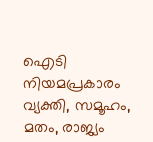ഐടി നിയമപ്രകാരം വ്യക്തി, സമൂഹം, മതം, രാജ്യം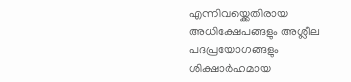എന്നിവയ്ക്കെതിരായ അധിക്ഷേപങ്ങളും അശ്ലീല പദപ്രയോഗങ്ങളും ശിക്ഷാർഹമായ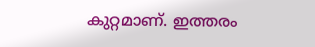കുറ്റമാണ്. ഇത്തരം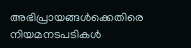അഭിപ്രായങ്ങൾക്കെതിരെ നിയമനടപടികൾ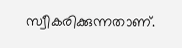സ്വീകരിക്കുന്നതാണ്.